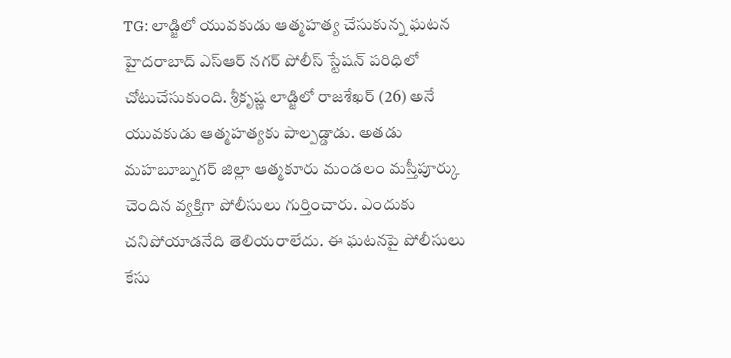TG: లాడ్జిలో యువకుడు ఆత్మహత్య చేసుకున్న ఘటన హైదరాబాద్ ఎస్ఆర్ నగర్ పోలీస్ స్టేషన్ పరిధిలో చోటుచేసుకుంది. శ్రీకృష్ణ లాడ్జిలో రాజశేఖర్ (26) అనే యువకుడు ఆత్మహత్యకు పాల్పడ్డాడు. అతడు మహబూబ్నగర్ జిల్లా ఆత్మకూరు మండలం మస్తీపూర్కు చెందిన వ్యక్తిగా పోలీసులు గుర్తించారు. ఎందుకు చనిపోయాడనేది తెలియరాలేదు. ఈ ఘటనపై పోలీసులు కేసు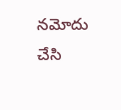నమోదు చేసి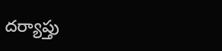దర్యాప్తు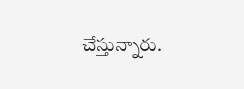చేస్తున్నారు.